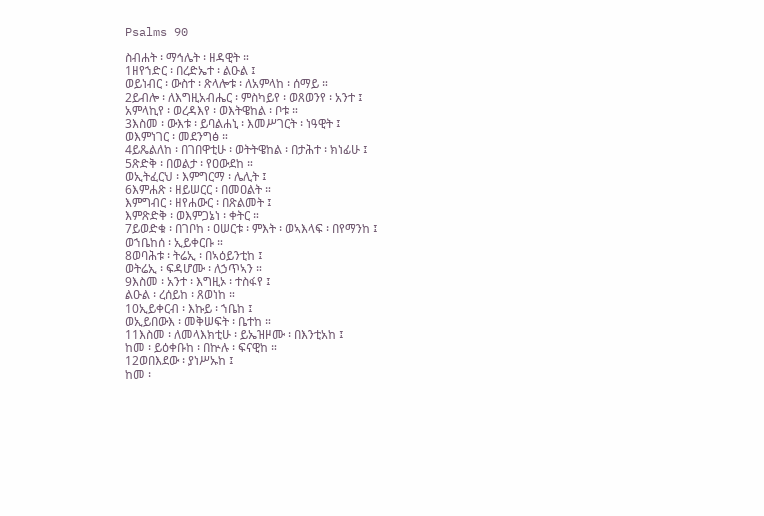Psalms 90

ስብሐት ፡ ማኅሌት ፡ ዘዳዊት ።
1ዘየኀድር ፡ በረድኤተ ፡ ልዑል ፤
ወይነብር ፡ ውስተ ፡ ጽላሎቱ ፡ ለአምላከ ፡ ሰማይ ።
2ይብሎ ፡ ለእግዚአብሔር ፡ ምስካይየ ፡ ወጸወንየ ፡ አንተ ፤
አምላኪየ ፡ ወረዳእየ ፡ ወእትዌከል ፡ ቦቱ ።
3እስመ ፡ ውእቱ ፡ ይባልሐኒ ፡ እመሥገርት ፡ ነዓዊት ፤
ወእምነገር ፡ መደንግፅ ።
4ይጼልለከ ፡ በገበዋቲሁ ፡ ወትትዌከል ፡ በታሕተ ፡ ክነፊሁ ፤
5ጽድቅ ፡ በወልታ ፡ የዐውደከ ።
ወኢትፈርህ ፡ እምግርማ ፡ ሌሊት ፤
6እምሐጽ ፡ ዘይሠርር ፡ በመዐልት ።
እምግብር ፡ ዘየሐውር ፡ በጽልመት ፤
እምጽድቅ ፡ ወእምጋኔነ ፡ ቀትር ።
7ይወድቁ ፡ በገቦከ ፡ ዐሠርቱ ፡ ምእት ፡ ወኣእላፍ ፡ በየማንከ ፤
ወኀቤከሰ ፡ ኢይቀርቡ ።
8ወባሕቱ ፡ ትሬኢ ፡ በኣዕይንቲከ ፤
ወትሬኢ ፡ ፍዳሆሙ ፡ ለኃጥኣን ።
9እስመ ፡ አንተ ፡ እግዚኦ ፡ ተስፋየ ፤
ልዑል ፡ ረሰይከ ፡ ጸወነከ ።
10ኢይቀርብ ፡ እኩይ ፡ ኀቤከ ፤
ወኢይበውእ ፡ መቅሠፍት ፡ ቤተከ ።
11እስመ ፡ ለመላእክቲሁ ፡ ይኤዝዞሙ ፡ በእንቲአከ ፤
ከመ ፡ ይዕቀቡከ ፡ በኵሉ ፡ ፍናዊከ ።
12ወበእደው ፡ ያነሥኡከ ፤
ከመ ፡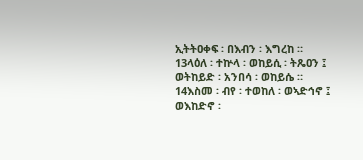ኢትትዐቀፍ ፡ በእብን ፡ እግረከ ።
13ላዕለ ፡ ተኵላ ፡ ወከይሲ ፡ ትጼዐን ፤
ወትከይድ ፡ አንበሳ ፡ ወከይሴ ።
14እስመ ፡ ብየ ፡ ተወከለ ፡ ወኣድኅኖ ፤
ወእከድኖ ፡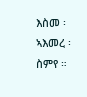እስመ ፡ ኣእመረ ፡ ስምየ ።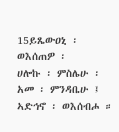15ይጼውዐኒ ፡ ወእሰጠዎ ፡
ሀሎኩ ፡ ምስሌሁ ፡ አመ ፡ ምንዳቤሁ ፤
ኣድኅኖ ፡ ወእሰብሖ ።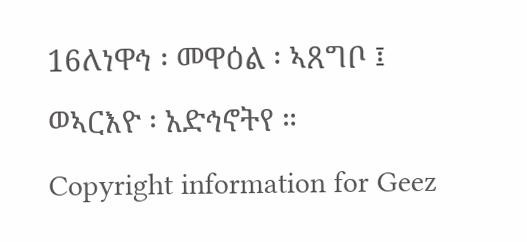16ለነዋኅ ፡ መዋዕል ፡ ኣጸግቦ ፤
ወኣርእዮ ፡ አድኅኖትየ ።
Copyright information for Geez